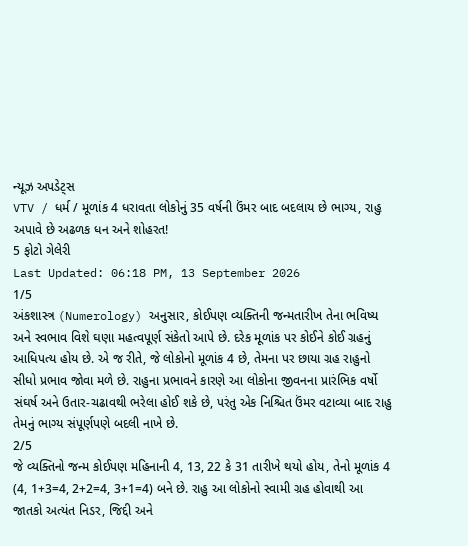ન્યૂઝ અપડેટ્સ
VTV / ધર્મ / મૂળાંક 4 ધરાવતા લોકોનું 35 વર્ષની ઉંમર બાદ બદલાય છે ભાગ્ય, રાહુ અપાવે છે અઢળક ધન અને શોહરત!
5 ફોટો ગેલેરી
Last Updated: 06:18 PM, 13 September 2026
1/5
અંકશાસ્ત્ર (Numerology) અનુસાર, કોઈપણ વ્યક્તિની જન્મતારીખ તેના ભવિષ્ય અને સ્વભાવ વિશે ઘણા મહત્વપૂર્ણ સંકેતો આપે છે. દરેક મૂળાંક પર કોઈને કોઈ ગ્રહનું આધિપત્ય હોય છે. એ જ રીતે, જે લોકોનો મૂળાંક 4 છે, તેમના પર છાયા ગ્રહ રાહુનો સીધો પ્રભાવ જોવા મળે છે. રાહુના પ્રભાવને કારણે આ લોકોના જીવનના પ્રારંભિક વર્ષો સંઘર્ષ અને ઉતાર-ચઢાવથી ભરેલા હોઈ શકે છે, પરંતુ એક નિશ્ચિત ઉંમર વટાવ્યા બાદ રાહુ તેમનું ભાગ્ય સંપૂર્ણપણે બદલી નાખે છે.
2/5
જે વ્યક્તિનો જન્મ કોઈપણ મહિનાની 4, 13, 22 કે 31 તારીખે થયો હોય, તેનો મૂળાંક 4 (4, 1+3=4, 2+2=4, 3+1=4) બને છે. રાહુ આ લોકોનો સ્વામી ગ્રહ હોવાથી આ જાતકો અત્યંત નિડર, જિદ્દી અને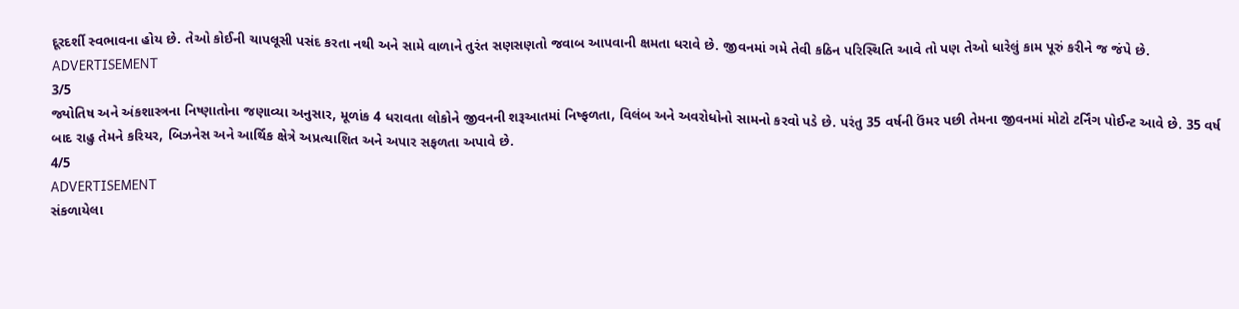દૂરદર્શી સ્વભાવના હોય છે. તેઓ કોઈની ચાપલૂસી પસંદ કરતા નથી અને સામે વાળાને તુરંત સણસણતો જવાબ આપવાની ક્ષમતા ધરાવે છે. જીવનમાં ગમે તેવી કઠિન પરિસ્થિતિ આવે તો પણ તેઓ ધારેલું કામ પૂરું કરીને જ જંપે છે.
ADVERTISEMENT
3/5
જ્યોતિષ અને અંકશાસ્ત્રના નિષ્ણાતોના જણાવ્યા અનુસાર, મૂળાંક 4 ધરાવતા લોકોને જીવનની શરૂઆતમાં નિષ્ફળતા, વિલંબ અને અવરોધોનો સામનો કરવો પડે છે. પરંતુ 35 વર્ષની ઉંમર પછી તેમના જીવનમાં મોટો ટર્નિંગ પોઈન્ટ આવે છે. 35 વર્ષ બાદ રાહુ તેમને કરિયર, બિઝનેસ અને આર્થિક ક્ષેત્રે અપ્રત્યાશિત અને અપાર સફળતા અપાવે છે.
4/5
ADVERTISEMENT
સંકળાયેલા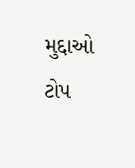મુદ્દાઓ
ટોપ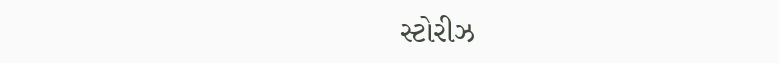સ્ટોરીઝ